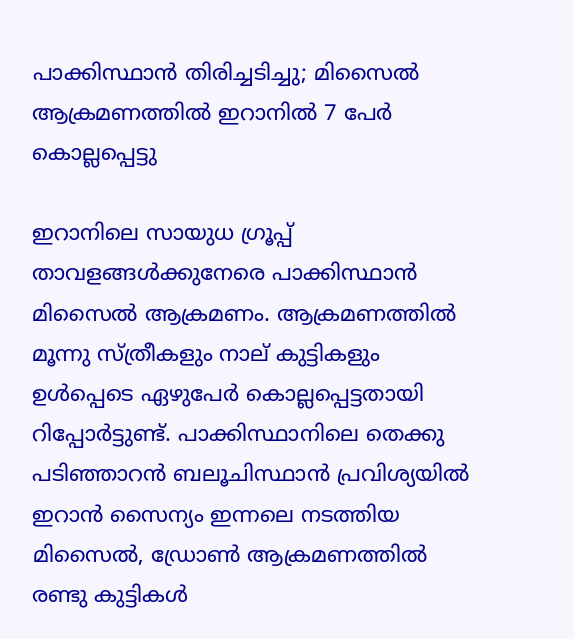പാക്കിസ്ഥാൻ തിരിച്ചടിച്ചു; മിസൈൽ ആക്രമണത്തിൽ ഇറാനിൽ 7 പേർ കൊല്ലപ്പെട്ടു

ഇറാനിലെ സായുധ ഗ്രൂപ്പ് താവളങ്ങള്‍ക്കുനേരെ പാക്കിസ്ഥാൻ മിസൈല്‍ ആക്രമണം. ആക്രമണത്തില്‍ മൂന്നു സ്ത്രീകളും നാല് കുട്ടികളും ഉള്‍പ്പെടെ ഏഴുപേര്‍ കൊല്ലപ്പെട്ടതായി റിപ്പോര്‍ട്ടുണ്ട്. പാക്കിസ്ഥാനിലെ തെക്കു പടിഞ്ഞാറന്‍ ബലൂചിസ്ഥാന്‍ പ്രവിശ്യയില്‍ ഇറാന്‍ സൈന്യം ഇന്നലെ നടത്തിയ മിസൈല്‍, ഡ്രോണ്‍ ആക്രമണത്തില്‍ രണ്ടു കുട്ടികള്‍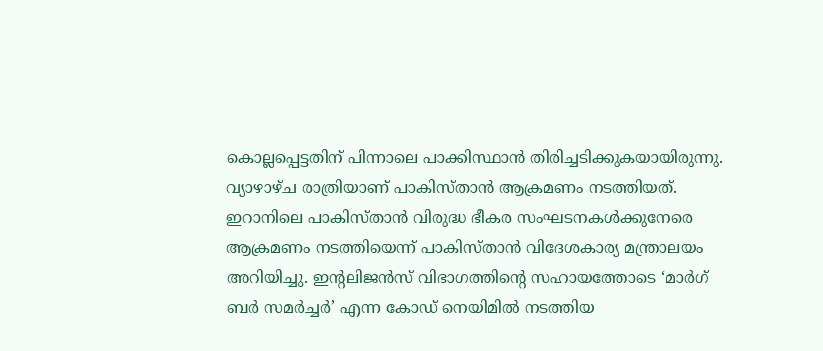കൊല്ലപ്പെട്ടതിന് പിന്നാലെ പാക്കിസ്ഥാൻ തിരിച്ചടിക്കുകയായിരുന്നു. വ്യാഴാഴ്ച രാത്രിയാണ് പാകിസ്താന്‍ ആക്രമണം നടത്തിയത്. ഇറാനിലെ പാകിസ്താന്‍ വിരുദ്ധ ഭീകര സംഘടനകള്‍ക്കുനേരെ ആക്രമണം നടത്തിയെന്ന് പാകിസ്താന്‍ വിദേശകാര്യ മന്ത്രാലയം അറിയിച്ചു. ഇന്റലിജന്‍സ് വിഭാഗത്തിന്റെ സഹായത്തോടെ ‘മാര്‍ഗ് ബര്‍ സമര്‍ച്ചര്‍’ എന്ന കോഡ് നെയിമില്‍ നടത്തിയ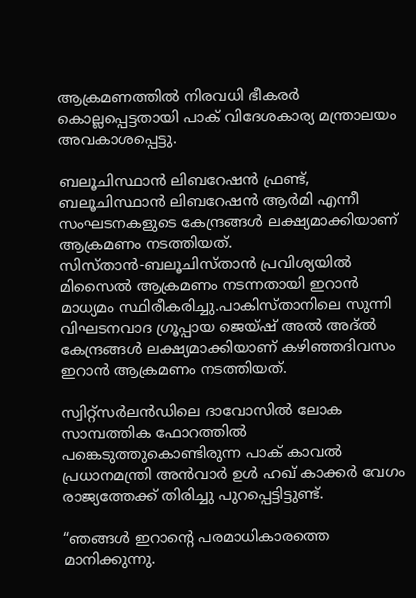ആക്രമണത്തില്‍ നിരവധി ഭീകരര്‍ കൊല്ലപ്പെട്ടതായി പാക് വിദേശകാര്യ മന്ത്രാലയം അവകാശപ്പെട്ടു.

ബലൂചിസ്ഥാന്‍ ലിബറേഷന്‍ ഫ്രണ്ട്, ബലൂചിസ്ഥാന്‍ ലിബറേഷന്‍ ആര്‍മി എന്നീ സംഘടനകളുടെ കേന്ദ്രങ്ങള്‍ ലക്ഷ്യമാക്കിയാണ് ആക്രമണം നടത്തിയത്. സിസ്താന്‍-ബലൂചിസ്താന്‍ പ്രവിശ്യയില്‍ മിസൈല്‍ ആക്രമണം നടന്നതായി ഇറാന്‍ മാധ്യമം സ്ഥിരീകരിച്ചു.പാകിസ്താനിലെ സുന്നി വിഘടനവാദ ഗ്രൂപ്പായ ജെയ്ഷ് അല്‍ അദ്ല്‍ കേന്ദ്രങ്ങള്‍ ലക്ഷ്യമാക്കിയാണ് കഴിഞ്ഞദിവസം ഇറാന്‍ ആക്രമണം നടത്തിയത്.

സ്വിറ്റ്സര്‍ലന്‍ഡിലെ ദാവോസില്‍ ലോക സാമ്പത്തിക ഫോറത്തില്‍ പങ്കെടുത്തുകൊണ്ടിരുന്ന പാക് കാവല്‍ പ്രധാനമന്ത്രി അന്‍വാര്‍ ഉള്‍ ഹഖ് കാക്കർ വേഗം രാജ്യത്തേക്ക് തിരിച്ചു പുറപ്പെട്ടിട്ടുണ്ട്.

“ഞങ്ങൾ ഇറാൻ്റെ പരമാധികാരത്തെ മാനിക്കുന്നു.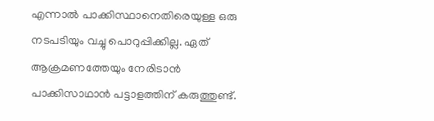എന്നാൽ പാക്കിസ്ഥാനെതിരെയുള്ള ഒരു നടപടിയും വച്ചു പൊറുപ്പിക്കില്ല. ഏത് ആക്രമണത്തേയും നേരിടാൻ പാക്കിസാഥാൻ പട്ടാളത്തിന് കരുത്തുണ്ട്.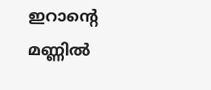ഇറാൻ്റെ മണ്ണിൽ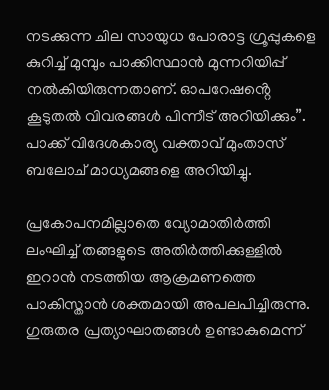നടക്കുന്ന ചില സായുധ പോരാട്ട ഗ്രൂപ്പുകളെ കുറിച്ച് മുമ്പും പാക്കിസ്ഥാൻ മുന്നറിയിപ്പ് നൽകിയിരുന്നതാണ്. ഓപറേഷൻ്റെ കൂടുതൽ വിവരങ്ങൾ പിന്നീട് അറിയിക്കും”. പാക്ക് വിദേശകാര്യ വക്താവ് മുംതാസ് ബലോച് മാധ്യമങ്ങളെ അറിയിച്ചു.

പ്രകോപനമില്ലാതെ വ്യോമാതിര്‍ത്തി ലംഘിച്ച് തങ്ങളുടെ അതിര്‍ത്തിക്കുള്ളില്‍ ഇറാൻ നടത്തിയ ആക്രമണത്തെ പാകിസ്താന്‍ ശക്തമായി അപലപിച്ചിരുന്നു. ഗുരുതര പ്രത്യാഘാതങ്ങള്‍ ഉണ്ടാകുമെന്ന്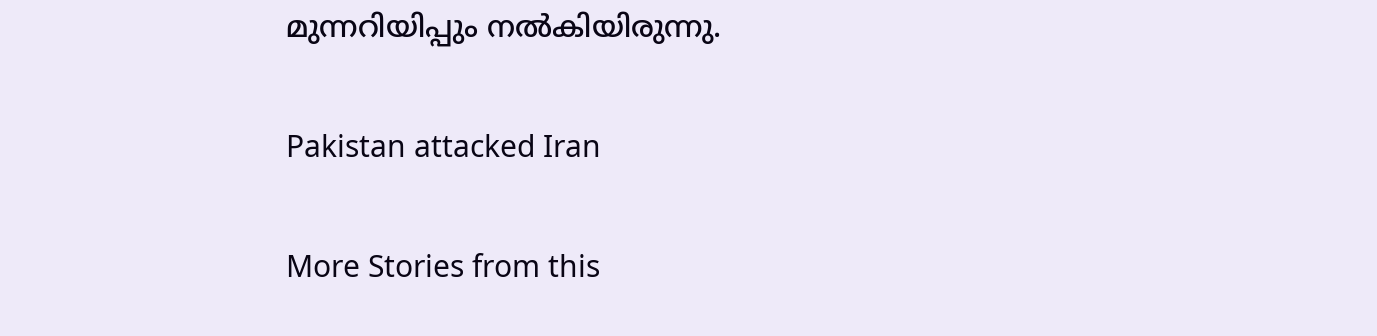മുന്നറിയിപ്പും നല്‍കിയിരുന്നു.

Pakistan attacked Iran

More Stories from this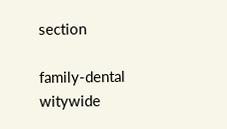section

family-dental
witywide